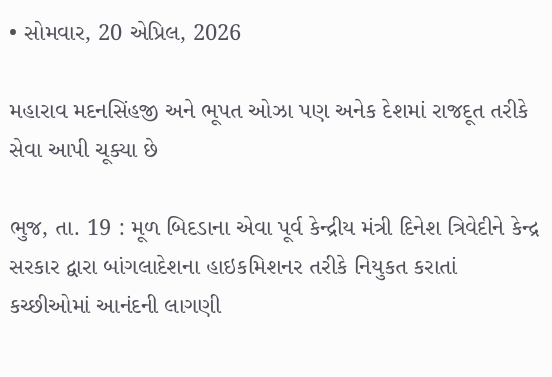• સોમવાર, 20 એપ્રિલ, 2026

મહારાવ મદનસિંહજી અને ભૂપત ઓઝા પણ અનેક દેશમાં રાજદૂત તરીકે સેવા આપી ચૂક્યા છે

ભુજ, તા. 19 : મૂળ બિદડાના એવા પૂર્વ કેન્દ્રીય મંત્રી દિનેશ ત્રિવેદીને કેન્દ્ર સરકાર દ્વારા બાંગલાદેશના હાઇકમિશનર તરીકે નિયુકત કરાતાં કચ્છીઓમાં આનંદની લાગણી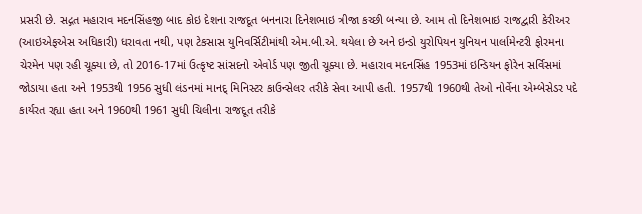પ્રસરી છે. સદ્ગત મહારાવ મદનસિંહજી બાદ કોઇ દેશના રાજદૂત બનનારા દિનેશભાઇ ત્રીજા કચ્છી બન્યા છે. આમ તો દિનેશભાઇ રાજદ્વારી કેરીઅર (આઇએફએસ અધિકારી) ધરાવતા નથી, પણ ટેકસાસ યુનિવર્સિટીમાંથી એમ.બી.એ. થયેલા છે અને ઇન્ડો યુરોપિયન યુનિયન પાર્લામેન્ટરી ફોરમના ચેરમેન પણ રહી ચૂક્યા છે, તો 2016-17માં ઉત્કૃષ્ટ સાંસદનો એવોર્ડ પણ જીતી ચૂક્યા છે. મહારાવ મદનસિંહ 1953માં ઇન્ડિયન ફોરેન સર્વિસમાં જોડાયા હતા અને 1953થી 1956 સુધી લંડનમાં માનદ્ મિનિસ્ટર કાઉન્સેલર તરીકે સેવા આપી હતી. 1957થી 1960થી તેઓ નોર્વેના એમ્બેસેડર પદે કાર્યરત રહ્યા હતા અને 1960થી 1961 સુધી ચિલીના રાજદૂત તરીકે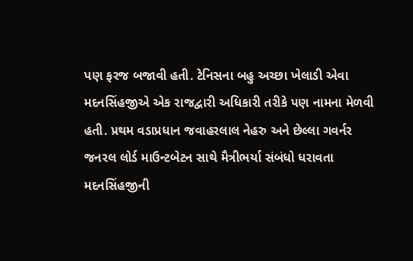પણ ફરજ બજાવી હતી. ટેનિસના બહુ અચ્છા ખેલાડી એવા મદનસિંહજીએ એક રાજદ્વારી અધિકારી તરીકે પણ નામના મેળવી હતી. પ્રથમ વડાપ્રધાન જવાહરલાલ નેહરુ અને છેલ્લા ગવર્નર જનરલ લોર્ડ માઉન્ટબેટન સાથે મૈત્રીભર્યા સંબંધો ધરાવતા મદનસિંહજીની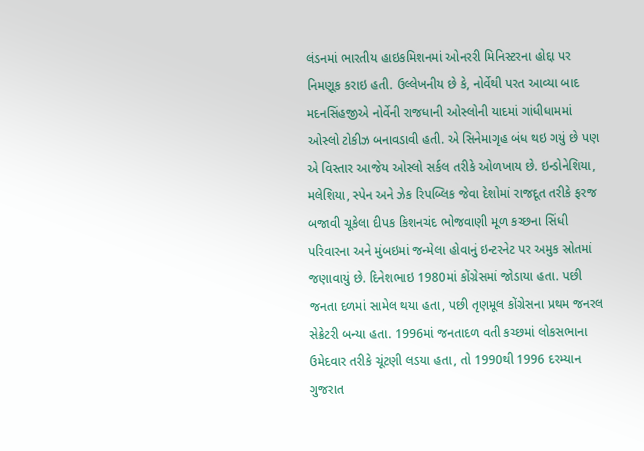લંડનમાં ભારતીય હાઇકમિશનમાં ઓનરરી મિનિસ્ટરના હોદ્દા પર નિમણૂક કરાઇ હતી. ઉલ્લેખનીય છે કે, નોર્વેથી પરત આવ્યા બાદ મદનસિંહજીએ નોર્વેની રાજધાની ઓસ્લોની યાદમાં ગાંધીધામમાં ઓસ્લો ટોકીઝ બનાવડાવી હતી. એ સિનેમાગૃહ બંધ થઇ ગયું છે પણ એ વિસ્તાર આજેય ઓસ્લો સર્કલ તરીકે ઓળખાય છે. ઇન્ડોનેશિયા, મલેશિયા, સ્પેન અને ઝેક રિપબ્લિક જેવા દેશોમાં રાજદૂત તરીકે ફરજ બજાવી ચૂકેલા દીપક કિશનચંદ ભોજવાણી મૂળ કચ્છના સિંધી પરિવારના અને મુંબઇમાં જન્મેલા હોવાનું ઇન્ટરનેટ પર અમુક સ્રોતમાં જણાવાયું છે. દિનેશભાઇ 1980માં કોંગ્રેસમાં જોડાયા હતા. પછી જનતા દળમાં સામેલ થયા હતા, પછી તૃણમૂલ કોંગ્રેસના પ્રથમ જનરલ સેક્રેટરી બન્યા હતા. 1996માં જનતાદળ વતી કચ્છમાં લોકસભાના ઉમેદવાર તરીકે ચૂંટણી લડયા હતા, તો 1990થી 1996 દરમ્યાન ગુજરાત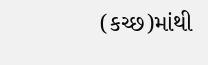(કચ્છ)માંથી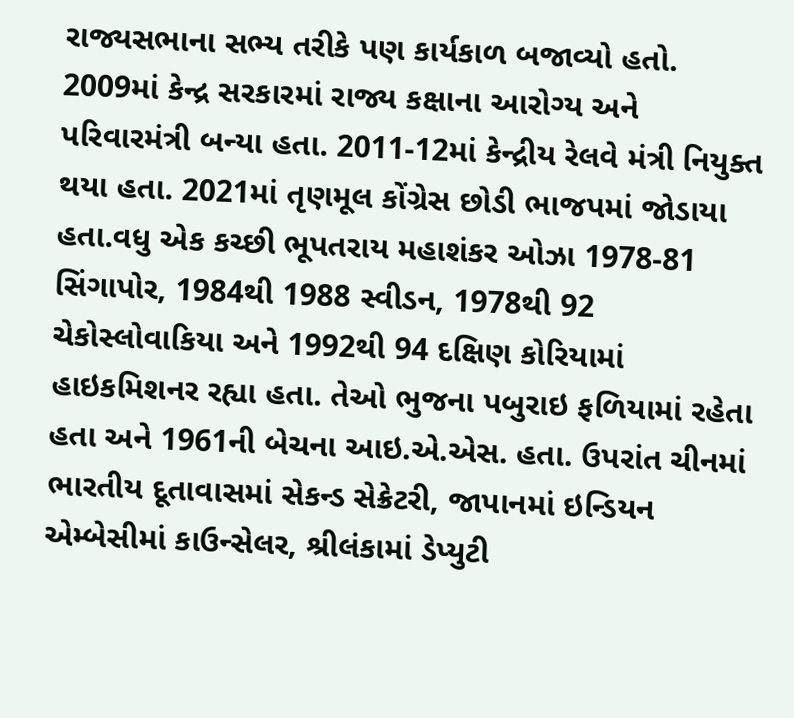રાજ્યસભાના સભ્ય તરીકે પણ કાર્યકાળ બજાવ્યો હતો. 2009માં કેન્દ્ર સરકારમાં રાજ્ય કક્ષાના આરોગ્ય અને પરિવારમંત્રી બન્યા હતા. 2011-12માં કેન્દ્રીય રેલવે મંત્રી નિયુક્ત થયા હતા. 2021માં તૃણમૂલ કોંગ્રેસ છોડી ભાજપમાં જોડાયા હતા.વધુ એક કચ્છી ભૂપતરાય મહાશંકર ઓઝા 1978-81 સિંગાપોર, 1984થી 1988 સ્વીડન, 1978થી 92 ચેકોસ્લોવાકિયા અને 1992થી 94 દક્ષિણ કોરિયામાં  હાઇકમિશનર રહ્યા હતા. તેઓ ભુજના પબુરાઇ ફળિયામાં રહેતા હતા અને 1961ની બેચના આઇ.એ.એસ. હતા. ઉપરાંત ચીનમાં ભારતીય દૂતાવાસમાં સેકન્ડ સેક્રેટરી, જાપાનમાં ઇન્ડિયન એમ્બેસીમાં કાઉન્સેલર, શ્રીલંકામાં ડેપ્યુટી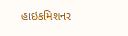હાઇકમિશનર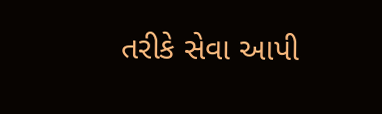તરીકે સેવા આપી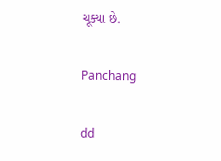ચૂક્યા છે.

Panchang

dd